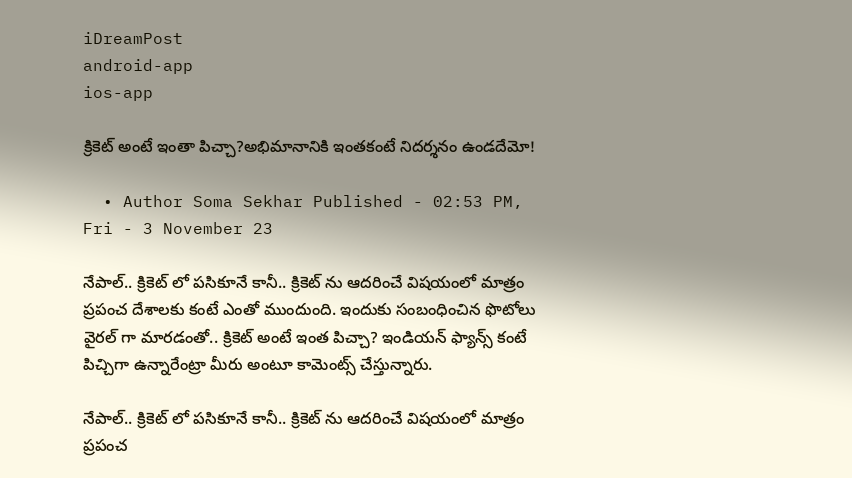iDreamPost
android-app
ios-app

క్రికెట్‌ అంటే ఇంతా పిచ్చా?అభిమానానికి ఇంతకంటే నిదర్శనం ఉండదేమో!

  • Author Soma Sekhar Published - 02:53 PM, Fri - 3 November 23

నేపాల్.. క్రికెట్ లో పసికూనే కానీ.. క్రికెట్ ను ఆదరించే విషయంలో మాత్రం ప్రపంచ దేశాలకు కంటే ఎంతో ముందుంది. ఇందుకు సంబంధించిన ఫొటోలు వైరల్ గా మారడంతో.. క్రికెట్ అంటే ఇంత పిచ్చా? ఇండియన్ ఫ్యాన్స్ కంటే పిచ్చిగా ఉన్నారేంట్రా మీరు అంటూ కామెంట్స్ చేస్తున్నారు.

నేపాల్.. క్రికెట్ లో పసికూనే కానీ.. క్రికెట్ ను ఆదరించే విషయంలో మాత్రం ప్రపంచ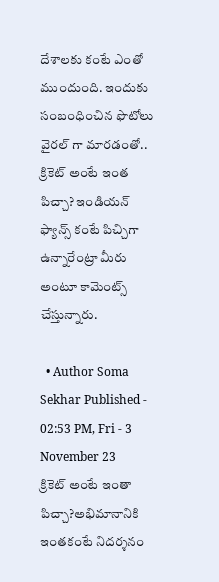దేశాలకు కంటే ఎంతో ముందుంది. ఇందుకు సంబంధించిన ఫొటోలు వైరల్ గా మారడంతో.. క్రికెట్ అంటే ఇంత పిచ్చా? ఇండియన్ ఫ్యాన్స్ కంటే పిచ్చిగా ఉన్నారేంట్రా మీరు అంటూ కామెంట్స్ చేస్తున్నారు.

  • Author Soma Sekhar Published - 02:53 PM, Fri - 3 November 23
క్రికెట్‌ అంటే ఇంతా పిచ్చా?అభిమానానికి ఇంతకంటే నిదర్శనం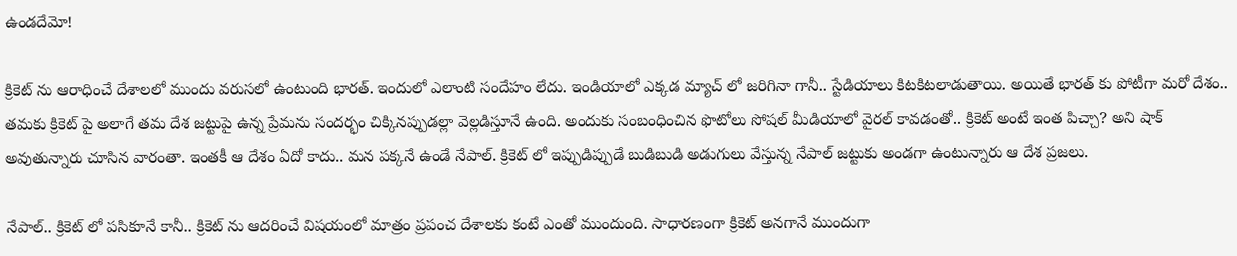ఉండదేమో!

క్రికెట్ ను ఆరాధించే దేశాలలో ముందు వరుసలో ఉంటుంది భారత్. ఇందులో ఎలాంటి సందేహం లేదు. ఇండియాలో ఎక్కడ మ్యాచ్ లో జరిగినా గానీ.. స్టేడియాలు కిటకిటలాడుతాయి. అయితే భారత్ కు పోటీగా మరో దేశం.. తమకు క్రికెట్ పై అలాగే తమ దేశ జట్టుపై ఉన్న ప్రేమను సందర్భం చిక్కినప్పుడల్లా వెల్లడిస్తూనే ఉంది. అందుకు సంబంధించిన ఫొటోలు సోషల్ మీడియాలో వైరల్ కావడంతో.. క్రికెట్ అంటే ఇంత పిచ్చా? అని షాక్ అవుతున్నారు చూసిన వారంతా. ఇంతకీ ఆ దేశం ఏదో కాదు.. మన పక్కనే ఉండే నేపాల్. క్రికెట్ లో ఇప్పుడిప్పుడే బుడిబుడి అడుగులు వేస్తున్న నేపాల్ జట్టుకు అండగా ఉంటున్నారు ఆ దేశ ప్రజలు.

నేపాల్.. క్రికెట్ లో పసికూనే కానీ.. క్రికెట్ ను ఆదరించే విషయంలో మాత్రం ప్రపంచ దేశాలకు కంటే ఎంతో ముందుంది. సాధారణంగా క్రికెట్ అనగానే ముందుగా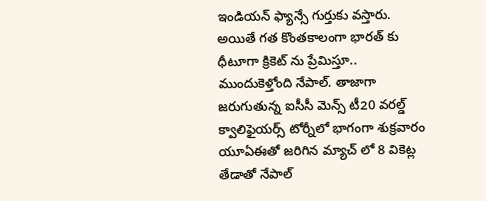ఇండియన్ ఫ్యాన్సే గుర్తుకు వస్తారు. అయితే గత కొంతకాలంగా భారత్ కు ధీటూగా క్రికెట్ ను ప్రేమిస్తూ.. ముందుకెళ్తోంది నేపాల్. తాజాగా జరుగుతున్న ఐసీసీ మెన్స్ టీ20 వరల్డ్ క్వాలిఫైయర్స్ టోర్నీలో భాగంగా శుక్రవారం యూఏఈతో జరిగిన మ్యాచ్ లో 8 వికెట్ల తేడాతో నేపాల్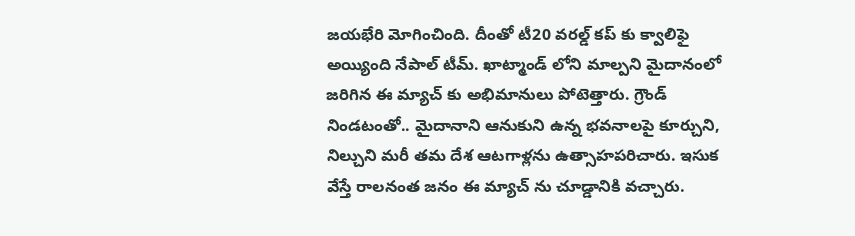జయభేరి మోగించింది. దీంతో టీ20 వరల్డ్ కప్ కు క్వాలిఫై అయ్యింది నేపాల్ టీమ్. ఖాట్మాండ్ లోని మాల్పని మైదానంలో జరిగిన ఈ మ్యాచ్ కు అభిమానులు పోటెత్తారు. గ్రౌండ్ నిండటంతో.. మైదానాని ఆనుకుని ఉన్న భవనాలపై కూర్చుని, నిల్చుని మరీ తమ దేశ ఆటగాళ్లను ఉత్సాహపరిచారు. ఇసుక వేస్తే రాలనంత జనం ఈ మ్యాచ్ ను చూడ్డానికి వచ్చారు.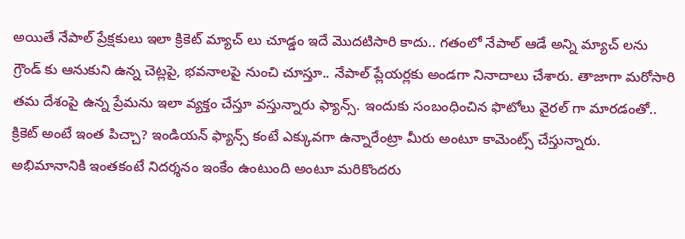అయితే నేపాల్ ప్రేక్షకులు ఇలా క్రికెట్ మ్యాచ్ లు చూడ్డం ఇదే మెుదటిసారి కాదు.. గతంలో నేపాల్ ఆడే అన్ని మ్యాచ్ లను గ్రౌండ్ కు ఆనుకుని ఉన్న చెట్లపై, భవనాలపై నుంచి చూస్తూ.. నేపాల్ ప్లేయర్లకు అండగా నినాదాలు చేశారు. తాజాగా మరోసారి తమ దేశంపై ఉన్న ప్రేమను ఇలా వ్యక్తం చేస్తూ వస్తున్నారు ఫ్యాన్స్. ఇందుకు సంబంధించిన ఫొటోలు వైరల్ గా మారడంతో.. క్రికెట్ అంటే ఇంత పిచ్చా? ఇండియన్ ఫ్యాన్స్ కంటే ఎక్కువగా ఉన్నారేంట్రా మీరు అంటూ కామెంట్స్ చేస్తున్నారు. అభిమానానికి ఇంతకంటే నిదర్శనం ఇంకేం ఉంటుంది అంటూ మరికొందరు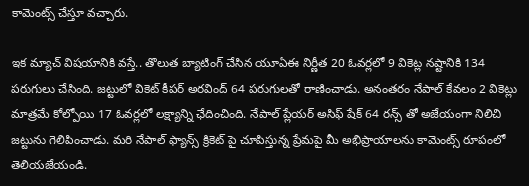కామెంట్స్ చేస్తూ వచ్చారు.

ఇక మ్యాచ్ విషయానికి వస్తే.. తొలుత బ్యాటింగ్ చేసిన యూఏఈ నిర్ణీత 20 ఓవర్లలో 9 వికెట్ల నష్టానికి 134 పరుగులు చేసింది. జట్టులో వికెట్ కీపర్ అరవింద్ 64 పరుగులతో రాణించాడు. అనంతరం నేపాల్ కేవలం 2 వికెట్లు మాత్రమే కోల్పోయి 17 ఓవర్లలో లక్ష్యాన్ని ఛేదించింది. నేపాల్ ప్లేయర్ అసిఫ్ షేక్ 64 రన్స్ తో అజేయంగా నిలిచి జట్టును గెలిపించాడు. మరి నేపాల్ ఫ్యాన్స్ క్రికెట్ పై చూపిస్తున్న ప్రేమపై మీ అభిప్రాయాలను కామెంట్స్ రూపంలో తెలియజేయండి.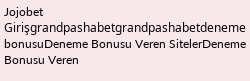Jojobet Girişgrandpashabetgrandpashabetdeneme bonusuDeneme Bonusu Veren SitelerDeneme Bonusu Veren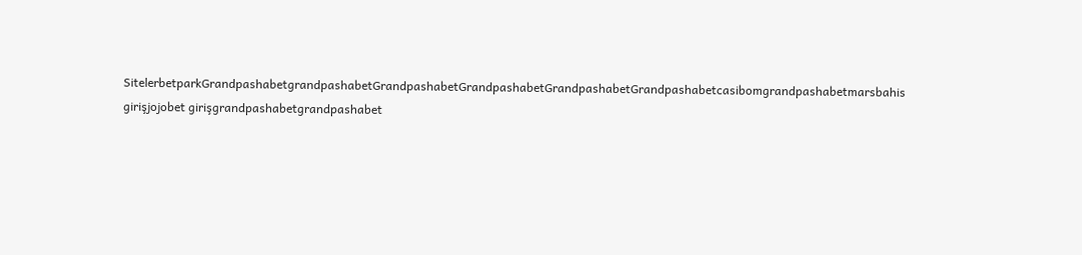SitelerbetparkGrandpashabetgrandpashabetGrandpashabetGrandpashabetGrandpashabetGrandpashabetcasibomgrandpashabetmarsbahis girişjojobet girişgrandpashabetgrandpashabet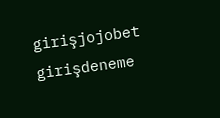girişjojobet girişdeneme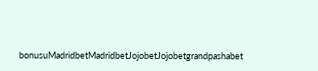bonusuMadridbetMadridbetJojobetJojobetgrandpashabet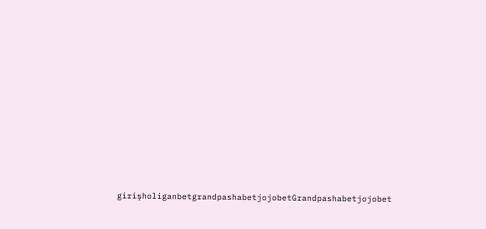girişholiganbetgrandpashabetjojobetGrandpashabetjojobet